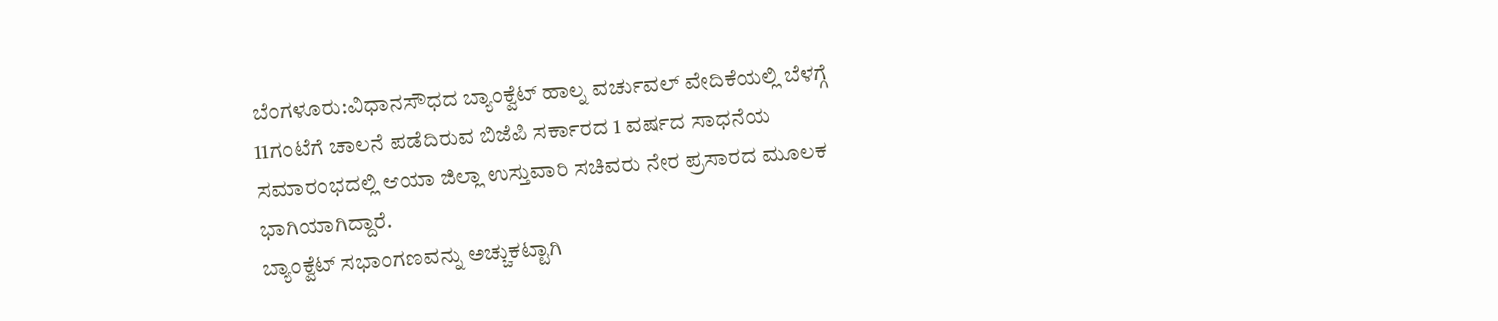ಬೆಂಗಳೂರು:ವಿಧಾನಸೌಧದ ಬ್ಯಾಂಕ್ವೆಟ್ ಹಾಲ್ನ ವರ್ಚುವಲ್ ವೇದಿಕೆಯಲ್ಲಿ ಬೆಳಗ್ಗೆ 11ಗಂಟೆಗೆ ಚಾಲನೆ ಪಡೆದಿರುವ ಬಿಜೆಪಿ ಸರ್ಕಾರದ 1 ವರ್ಷದ ಸಾಧನೆಯ ಸಮಾರಂಭದಲ್ಲಿ ಆಯಾ ಜಿಲ್ಲಾ ಉಸ್ತುವಾರಿ ಸಚಿವರು ನೇರ ಪ್ರಸಾರದ ಮೂಲಕ ಭಾಗಿಯಾಗಿದ್ದಾರೆ.
ಬ್ಯಾಂಕ್ವೆಟ್ ಸಭಾಂಗಣವನ್ನು ಅಚ್ಚುಕಟ್ಟಾಗಿ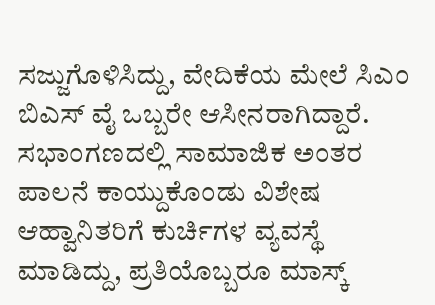ಸಜ್ಜುಗೊಳಿಸಿದ್ದು, ವೇದಿಕೆಯ ಮೇಲೆ ಸಿಎಂ ಬಿಎಸ್ ವೈ ಒಬ್ಬರೇ ಆಸೀನರಾಗಿದ್ದಾರೆ. ಸಭಾಂಗಣದಲ್ಲಿ ಸಾಮಾಜಿಕ ಅಂತರ ಪಾಲನೆ ಕಾಯ್ದುಕೊಂಡು ವಿಶೇಷ ಆಹ್ವಾನಿತರಿಗೆ ಕುರ್ಚಿಗಳ ವ್ಯವಸ್ಥೆ ಮಾಡಿದ್ದು, ಪ್ರತಿಯೊಬ್ಬರೂ ಮಾಸ್ಕ್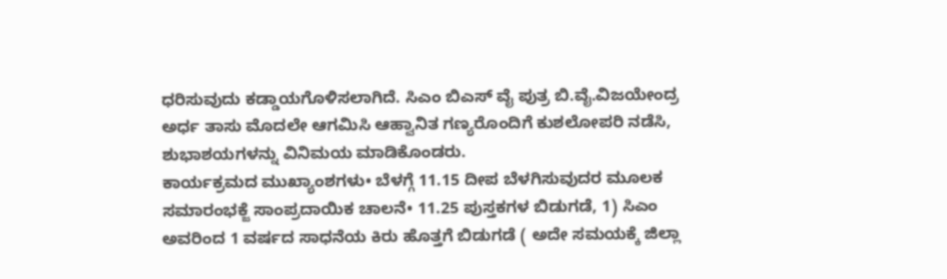ಧರಿಸುವುದು ಕಡ್ಡಾಯಗೊಳಿಸಲಾಗಿದೆ. ಸಿಎಂ ಬಿಎಸ್ ವೈ ಪುತ್ರ ಬಿ.ವೈ.ವಿಜಯೇಂದ್ರ ಅರ್ಧ ತಾಸು ಮೊದಲೇ ಆಗಮಿಸಿ ಆಹ್ವಾನಿತ ಗಣ್ಯರೊಂದಿಗೆ ಕುಶಲೋಪರಿ ನಡೆಸಿ, ಶುಭಾಶಯಗಳನ್ನು ವಿನಿಮಯ ಮಾಡಿಕೊಂಡರು.
ಕಾರ್ಯಕ್ರಮದ ಮುಖ್ಯಾಂಶಗಳು• ಬೆಳಗ್ಗೆ 11.15 ದೀಪ ಬೆಳಗಿಸುವುದರ ಮೂಲಕ ಸಮಾರಂಭಕ್ಜೆ ಸಾಂಪ್ರದಾಯಿಕ ಚಾಲನೆ• 11.25 ಪುಸ್ತಕಗಳ ಬಿಡುಗಡೆ, 1) ಸಿಎಂ ಅವರಿಂದ 1 ವರ್ಷದ ಸಾಧನೆಯ ಕಿರು ಹೊತ್ತಗೆ ಬಿಡುಗಡೆ ( ಅದೇ ಸಮಯಕ್ಕೆ ಜಿಲ್ಲಾ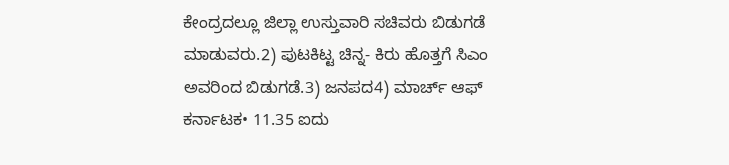ಕೇಂದ್ರದಲ್ಲೂ ಜಿಲ್ಲಾ ಉಸ್ತುವಾರಿ ಸಚಿವರು ಬಿಡುಗಡೆ ಮಾಡುವರು.2) ಪುಟಕಿಟ್ಟ ಚಿನ್ನ- ಕಿರು ಹೊತ್ತಗೆ ಸಿಎಂ ಅವರಿಂದ ಬಿಡುಗಡೆ.3) ಜನಪದ4) ಮಾರ್ಚ್ ಆಫ್ ಕರ್ನಾಟಕ• 11.35 ಐದು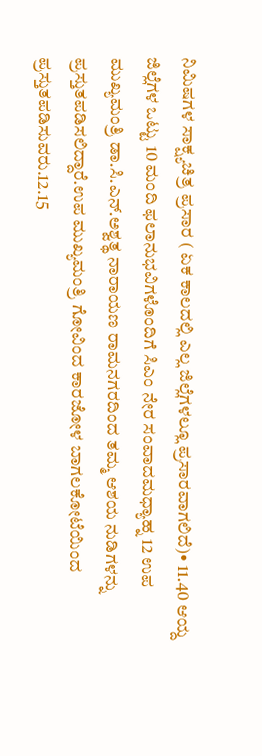ನಿಮಿಷಗಳ ಸಾಕ್ಷ್ಯಚಿತ್ರ ಪ್ರಸಾರ ( ಏಕ ಕಾಲದಲ್ಲಿ ಎಲ್ಲ ಜಿಲ್ಲೆಗಳಲ್ಲೂ ಪ್ರಸಾರವಾಗಲಿದೆ)• 11.40 ಆಯ್ದ ಜಿಲ್ಲೆಗಳ ಒಟ್ಟು 10 ಮಂದಿ ಫಲಾನುಭವಿಗಳೊಂದಿಗೆ ಸಿಎಂ ನೇರ ಸಂವಾದಮಧ್ಯಾಹ್ನ 12 ಉಪ ಮುಖ್ಯಮಂತ್ರಿ ಡಾ.ಸಿ.ಎನ್‌.ಅಶ್ವತ್ಥ ನಾರಾಯಣ ರಾಮನಗರದಿಂದ ತಮ್ಮ ಆಶಯ ನುಡಿಗಳನ್ನು ಪ್ರಸ್ತುತಪಡಿಸಲಿದ್ದಾರೆ.ಉಪ ಮುಖ್ಯಮಂತ್ರಿ ಗೋವಿಂದ ಕಾರಜೋಳ ಬಾಗಲಕೋಟೆಯಿಂದ ಪ್ರಸ್ತುತಪಡಿಸುವರು.12.15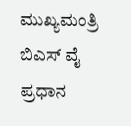ಮುಖ್ಯಮಂತ್ರಿ ಬಿಎಸ್ ವೈ ಪ್ರಧಾನ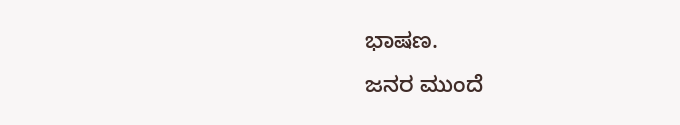ಭಾಷಣ.
ಜನರ ಮುಂದೆ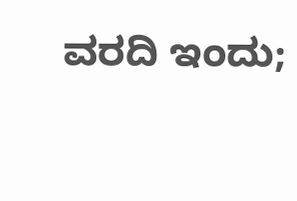ವರದಿ ಇಂದು;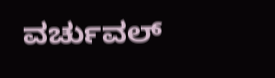ವರ್ಚುವಲ್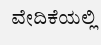ವೇದಿಕೆಯಲ್ಲಿ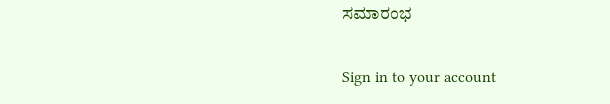ಸಮಾರಂಭ

Sign in to your account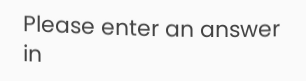Please enter an answer in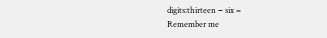digits:thirteen − six =
Remember me